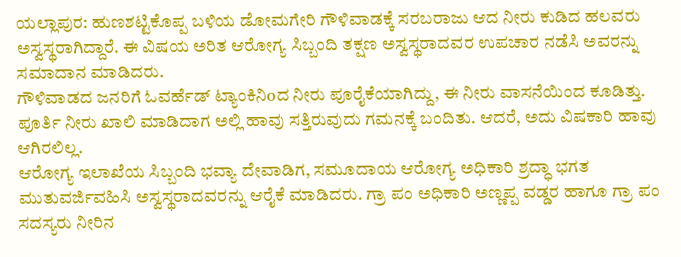ಯಲ್ಲಾಪುರ: ಹುಣಶಟ್ಟಿಕೊಪ್ಪ ಬಳಿಯ ಡೋಮಗೇರಿ ಗೌಳಿವಾಡಕ್ಕೆ ಸರಬರಾಜು ಆದ ನೀರು ಕುಡಿದ ಹಲವರು ಅಸ್ವಸ್ಥರಾಗಿದ್ದಾರೆ. ಈ ವಿಷಯ ಅರಿತ ಆರೋಗ್ಯ ಸಿಬ್ಬಂದಿ ತಕ್ಷಣ ಅಸ್ವಸ್ಥರಾದವರ ಉಪಚಾರ ನಡೆಸಿ ಅವರನ್ನು ಸಮಾದಾನ ಮಾಡಿದರು.
ಗೌಳಿವಾಡದ ಜನರಿಗೆ ಓವರ್ಹೆಡ್ ಟ್ಯಾಂಕಿನಿoದ ನೀರು ಪೂರೈಕೆಯಾಗಿದ್ದು, ಈ ನೀರು ವಾಸನೆಯಿಂದ ಕೂಡಿತ್ತು. ಪೂರ್ತಿ ನೀರು ಖಾಲಿ ಮಾಡಿದಾಗ ಅಲ್ಲಿ ಹಾವು ಸತ್ತಿರುವುದು ಗಮನಕ್ಕೆ ಬಂದಿತು. ಆದರೆ, ಅದು ವಿಷಕಾರಿ ಹಾವು ಆಗಿರಲಿಲ್ಲ.
ಆರೋಗ್ಯ ಇಲಾಖೆಯ ಸಿಬ್ಬಂದಿ ಭವ್ಯಾ ದೇವಾಡಿಗ, ಸಮೂದಾಯ ಆರೋಗ್ಯ ಅಧಿಕಾರಿ ಶ್ರದ್ಧಾ ಭಗತ ಮುತುವರ್ಜಿವಹಿಸಿ ಅಸ್ವಸ್ಥರಾದವರನ್ನು ಆರೈಕೆ ಮಾಡಿದರು. ಗ್ರಾ ಪಂ ಅಧಿಕಾರಿ ಅಣ್ಣಪ್ಪ ವಡ್ಡರ ಹಾಗೂ ಗ್ರಾ ಪಂ ಸದಸ್ಯರು ನೀರಿನ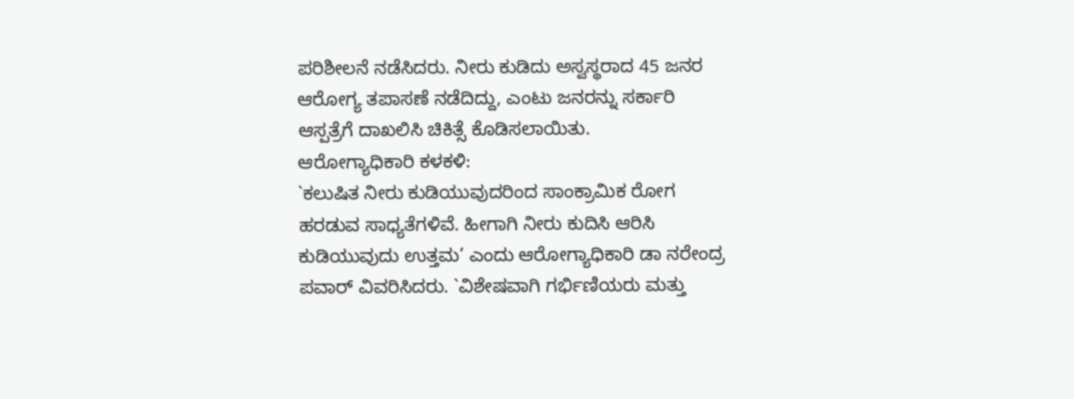ಪರಿಶೀಲನೆ ನಡೆಸಿದರು. ನೀರು ಕುಡಿದು ಅಸ್ವಸ್ಥರಾದ 45 ಜನರ ಆರೋಗ್ಯ ತಪಾಸಣೆ ನಡೆದಿದ್ದು, ಎಂಟು ಜನರನ್ನು ಸರ್ಕಾರಿ ಆಸ್ಪತ್ರೆಗೆ ದಾಖಲಿಸಿ ಚಿಕಿತ್ಸೆ ಕೊಡಿಸಲಾಯಿತು.
ಆರೋಗ್ಯಾಧಿಕಾರಿ ಕಳಕಳಿ:
`ಕಲುಷಿತ ನೀರು ಕುಡಿಯುವುದರಿಂದ ಸಾಂಕ್ರಾಮಿಕ ರೋಗ ಹರಡುವ ಸಾಧ್ಯತೆಗಳಿವೆ. ಹೀಗಾಗಿ ನೀರು ಕುದಿಸಿ ಆರಿಸಿ ಕುಡಿಯುವುದು ಉತ್ತಮ’ ಎಂದು ಆರೋಗ್ಯಾಧಿಕಾರಿ ಡಾ ನರೇಂದ್ರ ಪವಾರ್ ವಿವರಿಸಿದರು. `ವಿಶೇಷವಾಗಿ ಗರ್ಭಿಣಿಯರು ಮತ್ತು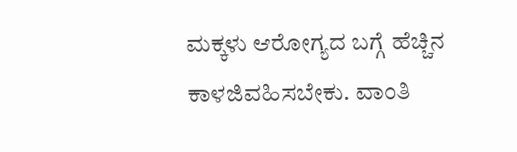ಮಕ್ಕಳು ಆರೋಗ್ಯದ ಬಗ್ಗೆ ಹೆಚ್ಚಿನ ಕಾಳಜಿವಹಿಸಬೇಕು. ವಾಂತಿ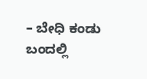– ಬೇಧಿ ಕಂಡು ಬಂದಲ್ಲಿ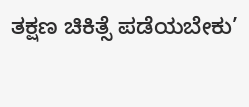ತಕ್ಷಣ ಚಿಕಿತ್ಸೆ ಪಡೆಯಬೇಕು’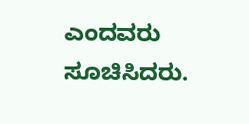ಎಂದವರು ಸೂಚಿಸಿದರು.